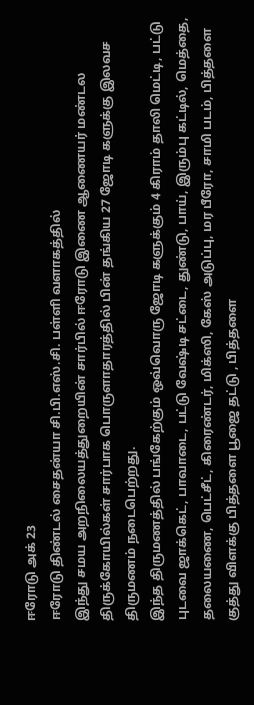ஈரோடு அக் 23
ஈரோடு திண்டல் சைதன்யா சி.பி.எஸ்.சி. பள்ளி வளாகத்தில்
இந்து சமய அறநிலையத்துறையின் சார்பில் ஈரோடு இணை ஆணையர் மண்டல திருக்கோயில்கள் சார்பாக பொருளாதாரத்தில் பின் தங்கிய 27 ஜோடி களுக்கு இலவச திருமணம் நடைபெற்றது.
இந்த திருமணத்தில் பங்கேற்கும் ஒவ்வொரு ஜோடி களுக்கும் 4 கிராம் தாலி மெட்டி, பட்டு புடவை ஜாக்கெட், பாவாடை, பட்டு வேஷ்டி சட்டை, துண்டு, பாய், இரும்பு கட்டில், மெத்தை, தலையணை, பெட்சீட், கிரைண்டர், மிக்ஸி, கேஸ் அடுப்பு, மர பீரோ, சாமி படம், பித்தளை குத்து விளக்கு பித்தளை பூஜை தட்டு , பித்தளை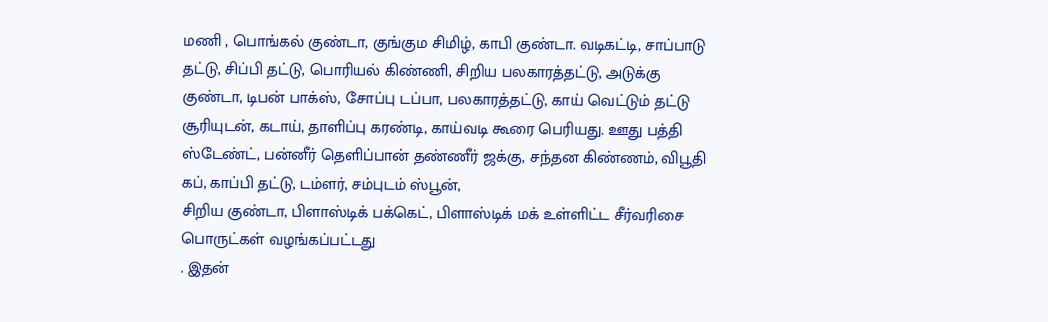மணி , பொங்கல் குண்டா, குங்கும சிமிழ், காபி குண்டா. வடிகட்டி, சாப்பாடு தட்டு, சிப்பி தட்டு, பொரியல் கிண்ணி, சிறிய பலகாரத்தட்டு, அடுக்கு குண்டா, டிபன் பாக்ஸ், சோப்பு டப்பா, பலகாரத்தட்டு, காய் வெட்டும் தட்டு சூரியுடன், கடாய், தாளிப்பு கரண்டி, காய்வடி கூரை பெரியது. ஊது பத்தி ஸ்டேண்ட், பன்னீர் தெளிப்பான் தண்ணீர் ஜக்கு, சந்தன கிண்ணம், விபூதி கப், காப்பி தட்டு, டம்ளர், சம்புடம் ஸ்பூன்,
சிறிய குண்டா, பிளாஸ்டிக் பக்கெட், பிளாஸ்டிக் மக் உள்ளிட்ட சீர்வரிசை பொருட்கள் வழங்கப்பட்டது
. இதன்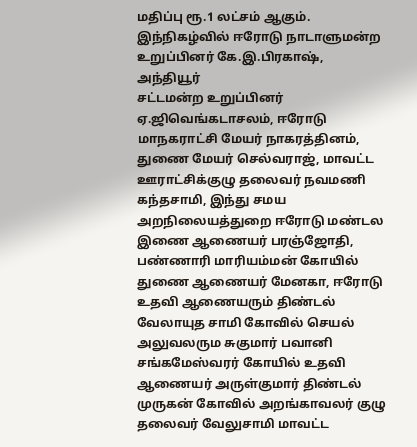மதிப்பு ரூ.1 லட்சம் ஆகும்.
இந்நிகழ்வில் ஈரோடு நாடாளுமன்ற உறுப்பினர் கே.இ.பிரகாஷ், அந்தியூர்
சட்டமன்ற உறுப்பினர் ஏ.ஜிவெங்கடாசலம், ஈரோடு மாநகராட்சி மேயர் நாகரத்தினம், துணை மேயர் செல்வராஜ், மாவட்ட ஊராட்சிக்குழு தலைவர் நவமணி கந்தசாமி, இந்து சமய அறநிலையத்துறை ஈரோடு மண்டல இணை ஆணையர் பரஞ்ஜோதி, பண்ணாரி மாரியம்மன் கோயில் துணை ஆணையர் மேனகா, ஈரோடு உதவி ஆணையரும் திண்டல் வேலாயுத சாமி கோவில் செயல் அலுவலரும சுகுமார் பவானி சங்கமேஸ்வரர் கோயில் உதவி ஆணையர் அருள்குமார் திண்டல் முருகன் கோவில் அறங்காவலர் குழு தலைவர் வேலுசாமி மாவட்ட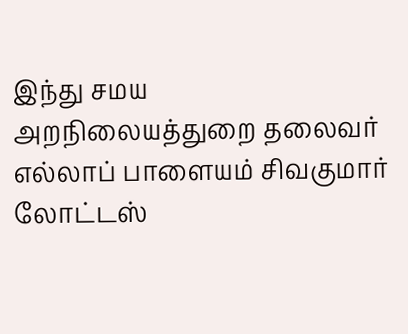இந்து சமய அறநிலையத்துறை தலைவர் எல்லாப் பாளையம் சிவகுமார் லோட்டஸ்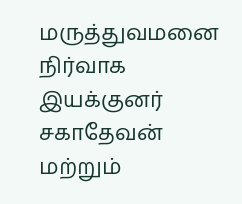மருத்துவமனை நிர்வாக இயக்குனர் சகாதேவன் மற்றும்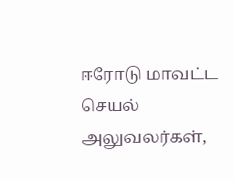ஈரோடு மாவட்ட செயல்
அலுவலர்கள்,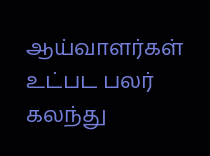ஆய்வாளர்கள் உட்பட பலர் கலந்து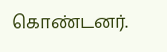கொண்டனர்.